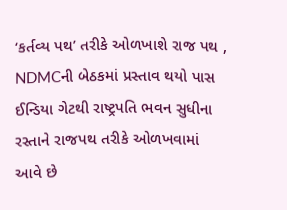‘કર્તવ્ય પથ’ તરીકે ઓળખાશે રાજ પથ , NDMCની બેઠકમાં પ્રસ્તાવ થયો પાસ
ઈન્ડિયા ગેટથી રાષ્ટ્રપતિ ભવન સુધીના રસ્તાને રાજપથ તરીકે ઓળખવામાં આવે છે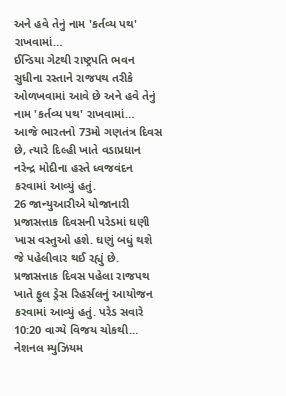અને હવે તેનું નામ 'કર્તવ્ય પથ' રાખવામાં…
ઈન્ડિયા ગેટથી રાષ્ટ્રપતિ ભવન સુધીના રસ્તાને રાજપથ તરીકે ઓળખવામાં આવે છે અને હવે તેનું નામ 'કર્તવ્ય પથ' રાખવામાં…
આજે ભારતનો 73મો ગણતંત્ર દિવસ છે, ત્યારે દિલ્હી ખાતે વડાપ્રધાન નરેન્દ્ર મોદીના હસ્તે ધ્વજવંદન કરવામાં આવ્યું હતું.
26 જાન્યુઆરીએ યોજાનારી પ્રજાસત્તાક દિવસની પરેડમાં ઘણી ખાસ વસ્તુઓ હશે. ઘણું બધું થશે જે પહેલીવાર થઈ રહ્યું છે.
પ્રજાસત્તાક દિવસ પહેલા રાજપથ ખાતે ફુલ ડ્રેસ રિહર્સલનું આયોજન કરવામાં આવ્યું હતું. પરેડ સવારે 10:20 વાગ્યે વિજય ચોકથી…
નેશનલ મ્યુઝિયમ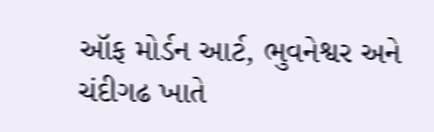ઑફ મોર્ડન આર્ટ, ભુવનેશ્વર અને ચંદીગઢ ખાતે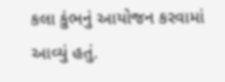કલા કુંભનું આયોજન કરવામાં આવ્યું હતું.